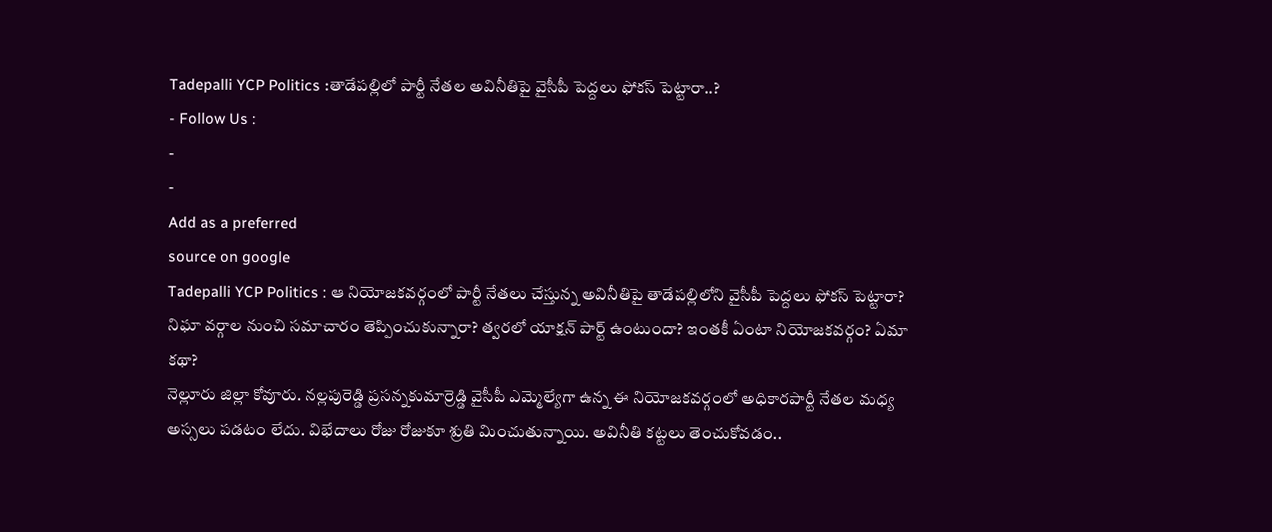Tadepalli YCP Politics :తాడేపల్లిలో పార్టీ నేతల అవినీతిపై వైసీపీ పెద్దలు ఫోకస్ పెట్టారా..?
- Follow Us :
-
-
Add as a preferred
source on google
Tadepalli YCP Politics : ఆ నియోజకవర్గంలో పార్టీ నేతలు చేస్తున్న అవినీతిపై తాడేపల్లిలోని వైసీపీ పెద్దలు ఫోకస్ పెట్టారా? నిఘా వర్గాల నుంచి సమాచారం తెప్పించుకున్నారా? త్వరలో యాక్షన్ పార్ట్ ఉంటుందా? ఇంతకీ ఏంటా నియోజకవర్గం? ఏమా కథా?
నెల్లూరు జిల్లా కోవూరు. నల్లపురెడ్డి ప్రసన్నకుమార్రెడ్డి వైసీపీ ఎమ్మెల్యేగా ఉన్న ఈ నియోజకవర్గంలో అధికారపార్టీ నేతల మధ్య అస్సలు పడటం లేదు. విభేదాలు రోజు రోజుకూ శ్రుతి మించుతున్నాయి. అవినీతి కట్టలు తెంచుకోవడం..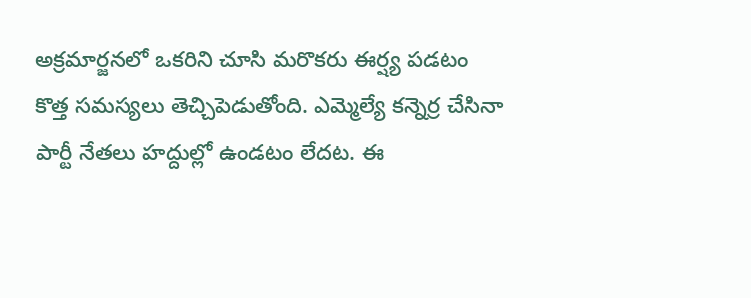అక్రమార్జనలో ఒకరిని చూసి మరొకరు ఈర్ష్య పడటం కొత్త సమస్యలు తెచ్చిపెడుతోంది. ఎమ్మెల్యే కన్నెర్ర చేసినా పార్టీ నేతలు హద్దుల్లో ఉండటం లేదట. ఈ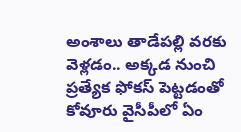అంశాలు తాడేపల్లి వరకు వెళ్లడం.. అక్కడ నుంచి ప్రత్యేక ఫోకస్ పెట్టడంతో కోవూరు వైసీపీలో ఏం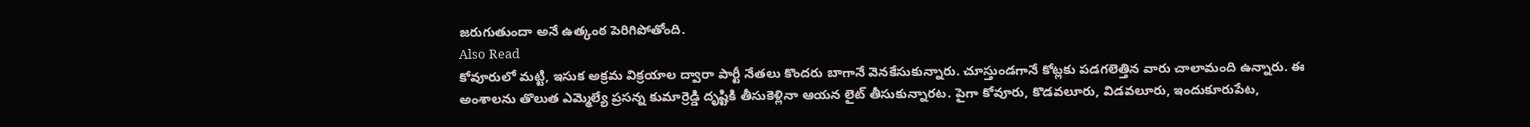జరుగుతుందా అనే ఉత్కంఠ పెరిగిపోతోంది.
Also Read
కోవూరులో మట్టి, ఇసుక అక్రమ విక్రయాల ద్వారా పార్టీ నేతలు కొందరు బాగానే వెనకేసుకున్నారు. చూస్తుండగానే కోట్లకు పడగలెత్తిన వారు చాలామంది ఉన్నారు. ఈ అంశాలను తొలుత ఎమ్మెల్యే ప్రసన్న కుమార్రెడ్డి దృష్టికి తీసుకెళ్లినా ఆయన లైట్ తీసుకున్నారట. పైగా కోవూరు, కొడవలూరు, విడవలూరు, ఇందుకూరుపేట,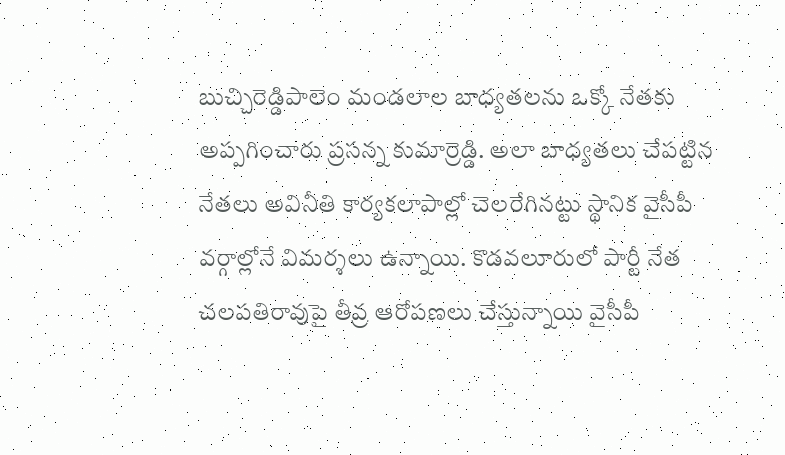బుచ్చిరెడ్డిపాలెం మండలాల బాధ్యతలను ఒక్కో నేతకు అప్పగించారు ప్రసన్న కుమార్రెడ్డి. అలా బాధ్యతలు చేపట్టిన నేతలు అవినీతి కార్యకలాపాల్లో చెలరేగినట్టు స్థానిక వైసీపీ వర్గాల్లోనే విమర్శలు ఉన్నాయి. కొడవలూరులో పార్టీ నేత చలపతిరావుపై తీవ్ర ఆరోపణలు చేస్తున్నాయి వైసీపీ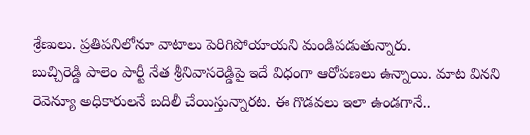శ్రేణులు. ప్రతిపనిలోనూ వాటాలు పెరిగిపోయాయని మండిపడుతున్నారు.
బుచ్చిరెడ్డి పాలెం పార్టీ నేత శ్రీనివాసరెడ్డిపై ఇదే విధంగా ఆరోపణలు ఉన్నాయి. మాట వినని రెవెన్యూ అధికారులనే బదిలీ చేయిస్తున్నారట. ఈ గొడవలు ఇలా ఉండగానే..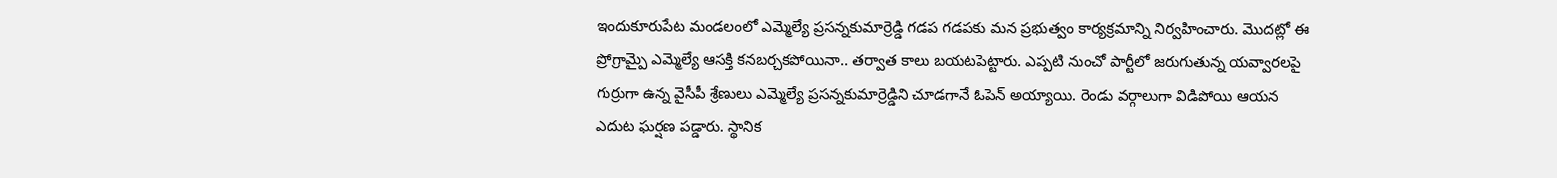ఇందుకూరుపేట మండలంలో ఎమ్మెల్యే ప్రసన్నకుమార్రెడ్డి గడప గడపకు మన ప్రభుత్వం కార్యక్రమాన్ని నిర్వహించారు. మొదట్లో ఈ ప్రోగ్రామ్పై ఎమ్మెల్యే ఆసక్తి కనబర్చకపోయినా.. తర్వాత కాలు బయటపెట్టారు. ఎప్పటి నుంచో పార్టీలో జరుగుతున్న యవ్వారలపై గుర్రుగా ఉన్న వైసీపీ శ్రేణులు ఎమ్మెల్యే ప్రసన్నకుమార్రెడ్డిని చూడగానే ఓపెన్ అయ్యాయి. రెండు వర్గాలుగా విడిపోయి ఆయన ఎదుట ఘర్షణ పడ్డారు. స్థానిక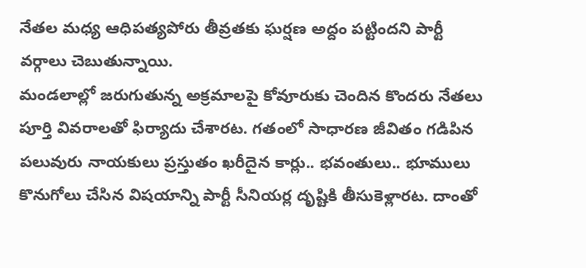నేతల మధ్య ఆధిపత్యపోరు తీవ్రతకు ఘర్షణ అద్దం పట్టిందని పార్టీ వర్గాలు చెబుతున్నాయి.
మండలాల్లో జరుగుతున్న అక్రమాలపై కోవూరుకు చెందిన కొందరు నేతలు పూర్తి వివరాలతో ఫిర్యాదు చేశారట. గతంలో సాధారణ జీవితం గడిపిన పలువురు నాయకులు ప్రస్తుతం ఖరీదైన కార్లు.. భవంతులు.. భూములు కొనుగోలు చేసిన విషయాన్ని పార్టీ సీనియర్ల దృష్టికి తీసుకెళ్లారట. దాంతో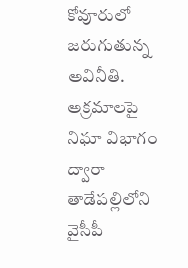కోవూరులో జరుగుతున్న అవినీతి. అక్రమాలపై నిఘా విభాగం ద్వారా తాడేపల్లిలోని వైసీపీ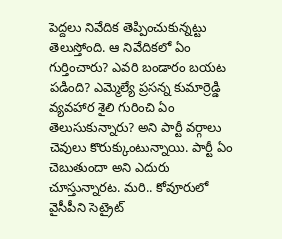పెద్దలు నివేదిక తెప్పించుకున్నట్టు తెలుస్తోంది. ఆ నివేదికలో ఏం గుర్తించారు? ఎవరి బండారం బయట పడింది? ఎమ్మెల్యే ప్రసన్న కుమార్రెడ్డి వ్యవహార శైలి గురించి ఏం తెలుసుకున్నారు? అని పార్టీ వర్గాలు చెవులు కొరుక్కుంటున్నాయి. పార్టీ ఏం చెబుతుందా అని ఎదురు చూస్తున్నారట. మరి.. కోవూరులో వైసీపీని సెట్రైట్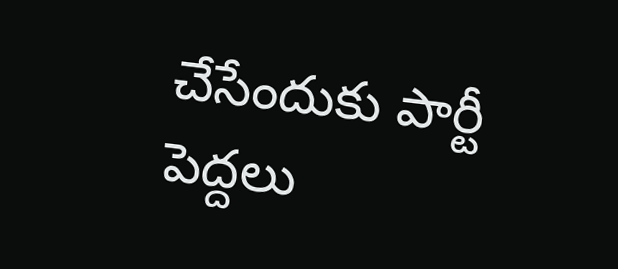చేసేందుకు పార్టీ పెద్దలు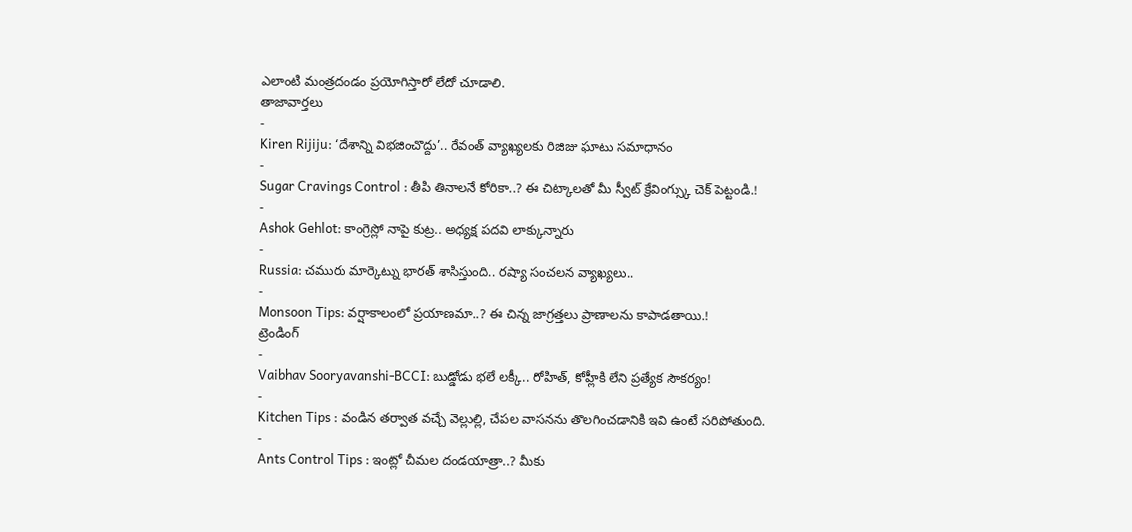ఎలాంటి మంత్రదండం ప్రయోగిస్తారో లేదో చూడాలి.
తాజావార్తలు
-
Kiren Rijiju: ‘దేశాన్ని విభజించొద్దు’.. రేవంత్ వ్యాఖ్యలకు రిజిజు ఘాటు సమాధానం
-
Sugar Cravings Control : తీపి తినాలనే కోరికా..? ఈ చిట్కాలతో మీ స్వీట్ క్రేవింగ్స్కు చెక్ పెట్టండి.!
-
Ashok Gehlot: కాంగ్రెస్లో నాపై కుట్ర.. అధ్యక్ష పదవి లాక్కున్నారు
-
Russia: చమురు మార్కెట్ను భారత్ శాసిస్తుంది.. రష్యా సంచలన వ్యాఖ్యలు..
-
Monsoon Tips: వర్షాకాలంలో ప్రయాణమా..? ఈ చిన్న జాగ్రత్తలు ప్రాణాలను కాపాడతాయి.!
ట్రెండింగ్
-
Vaibhav Sooryavanshi-BCCI: బుడ్డోడు భలే లక్కీ.. రోహిత్, కోహ్లీకి లేని ప్రత్యేక సౌకర్యం!
-
Kitchen Tips : వండిన తర్వాత వచ్చే వెల్లుల్లి, చేపల వాసనను తొలగించడానికి ఇవి ఉంటే సరిపోతుంది.
-
Ants Control Tips : ఇంట్లో చీమల దండయాత్రా..? మీకు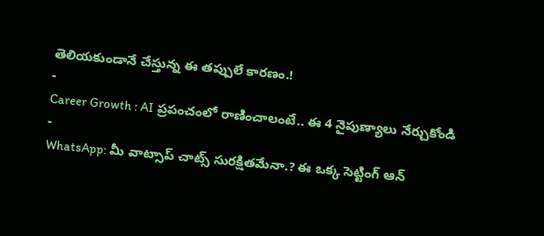తెలియకుండానే చేస్తున్న ఈ తప్పులే కారణం.!
-
Career Growth : AI ప్రపంచంలో రాణించాలంటే.. ఈ 4 నైపుణ్యాలు నేర్చుకోండి
-
WhatsApp: మీ వాట్సాప్ చాట్స్ సురక్షితమేనా.? ఈ ఒక్క సెట్టింగ్ ఆన్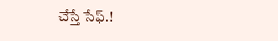చేస్తే సేఫ్.!